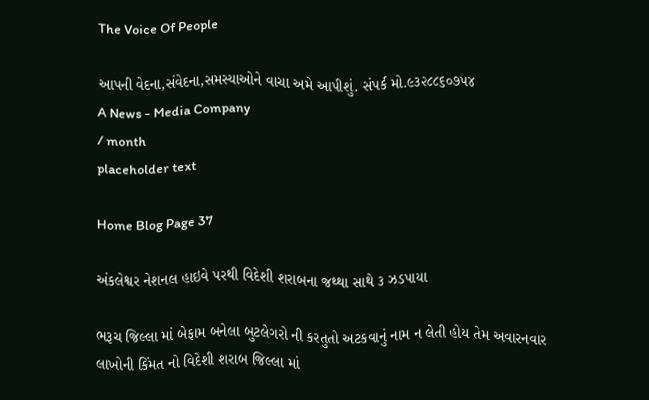The Voice Of People

આપની વેદના,સંવેદના,સમસ્યાઓને વાચા અમે આપીશું. સંપર્ક મો.૯૩૨૮૮૬૦૭૫૪
A News - Media Company
/ month
placeholder text

Home Blog Page 37

અંકલેશ્વર નેશનલ હાઇવે પરથી વિદેશી શરાબના જથ્થા સાથે ૩ ઝડપાયા

ભરૂચ જિલ્લા માં બેફામ બનેલા બુટલેગરો ની કરતુતો અટકવાનું નામ ન લેતી હોય તેમ અવારનવાર લાખોની કિંમત નો વિદેશી શરાબ જિલ્લા માં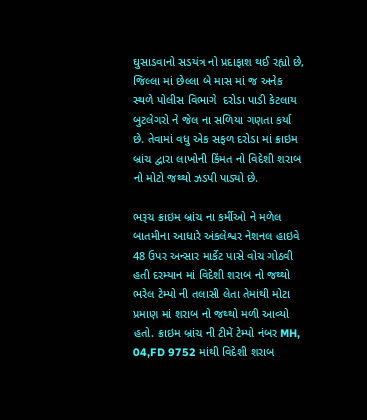ઘુસાડવાનો સડયંત્ર નો પ્રદાફાશ થઈ રહ્યો છે, જિલ્લા માં છેલ્લા બે માસ માં જ અનેક સ્થળે પોલીસ વિભાગે  દરોડા પાડી કેટલાય બુટલેગરો ને જેલ ના સળિયા ગણતા કર્યા છે. તેવામાં વધુ એક સફળ દરોડા માં ક્રાઇમ બ્રાંચ દ્વારા લાખોની કિંમત નો વિદેશી શરાબ નો મોટો જથ્થો ઝડપી પાડ્યો છે.

ભરૂચ ક્રાઇમ બ્રાંચ ના કર્મીઓ ને મળેલ બાતમીના આધારે અંકલેશ્વર નેશનલ હાઇવે 48 ઉપર અન્સાર માર્કેટ પાસે વોચ ગોઠવી હતી દરમ્યાન માં વિદેશી શરાબ નો જથ્થો ભરેલ ટેમ્પો ની તલાસી લેતા તેમાંથી મોટા પ્રમાણ માં શરાબ નો જથ્થો મળી આવ્યો હતો. ક્રાઇમ બ્રાંચ ની ટીમેં ટેમ્પો નંબર MH, 04,FD 9752 માંથી વિદેશી શરાબ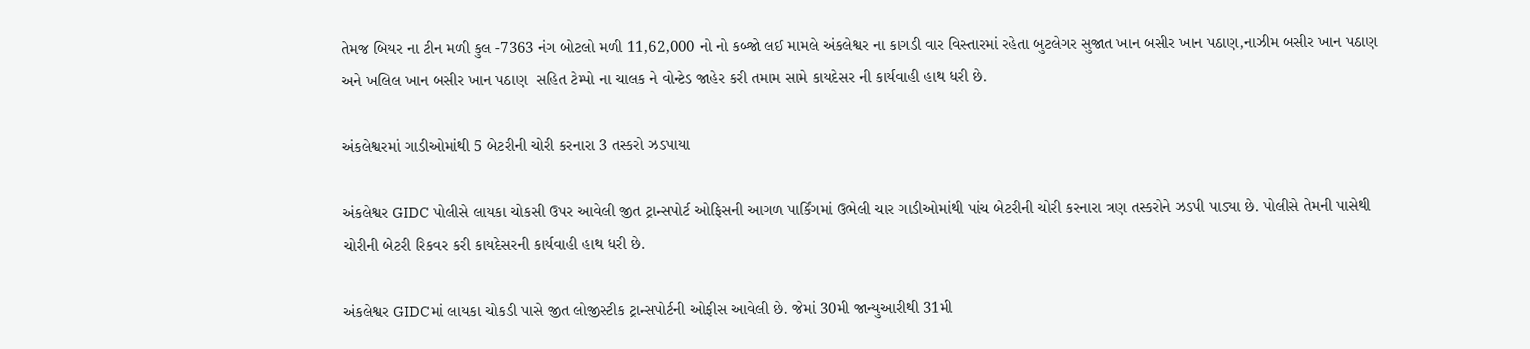તેમજ બિયર ના ટીન મળી કુલ -7363 નંગ બોટલો મળી 11,62,000 નો નો કબ્જો લઈ મામલે અંકલેશ્વર ના કાગડી વાર વિસ્તારમાં રહેતા બુટલેગર સુજાત ખાન બસીર ખાન પઠાણ,નાઝીમ બસીર ખાન પઠાણ અને ખલિલ ખાન બસીર ખાન પઠાણ  સહિત ટેમ્પો ના ચાલક ને વોન્ટેડ જાહેર કરી તમામ સામે કાયદેસર ની કાર્યવાહી હાથ ધરી છે.

અંકલેશ્વરમાં ગાડીઓમાંથી 5 બેટરીની ચોરી કરનારા 3 તસ્કરો ઝડપાયા

અંકલેશ્વર GIDC પોલીસે લાયકા ચોકસી ઉપર આવેલી જીત ટ્રાન્સપોર્ટ ઓફિસની આગળ પાર્કિંગમાં ઉભેલી ચાર ગાડીઓમાંથી પાંચ બેટરીની ચોરી કરનારા ત્રણ તસ્કરોને ઝડપી પાડ્યા છે. પોલીસે તેમની પાસેથી ચોરીની બેટરી રિકવર કરી કાયદેસરની કાર્યવાહી હાથ ધરી છે.

અંકલેશ્વર GIDCમાં લાયકા ચોકડી પાસે જીત લોજીસ્ટીક ટ્રાન્સપોર્ટની ઓફીસ આવેલી છે. જેમાં 30મી જાન્યુઆરીથી 31મી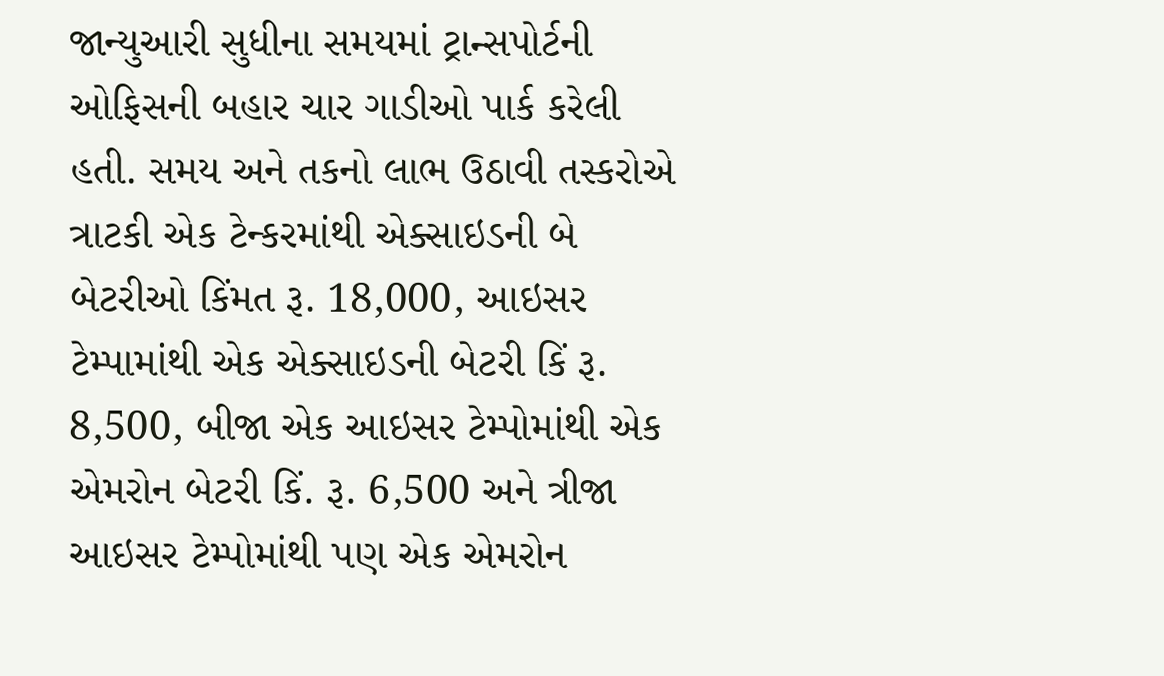જાન્યુઆરી સુધીના સમયમાં ટ્રાન્સપોર્ટની ઓફિસની બહાર ચાર ગાડીઓ પાર્ક કરેલી હતી. સમય અને તકનો લાભ ઉઠાવી તસ્કરોએ ત્રાટકી એક ટેન્કરમાંથી એક્સાઇડની બે બેટરીઓ કિંમત રૂ. 18,000, આઇસર ટેમ્પામાંથી એક એક્સાઇડની બેટરી કિં રૂ. 8,500, બીજા એક આઇસર ટેમ્પોમાંથી એક એમરોન બેટરી કિં. રૂ. 6,500 અને ત્રીજા આઇસર ટેમ્પોમાંથી પણ એક એમરોન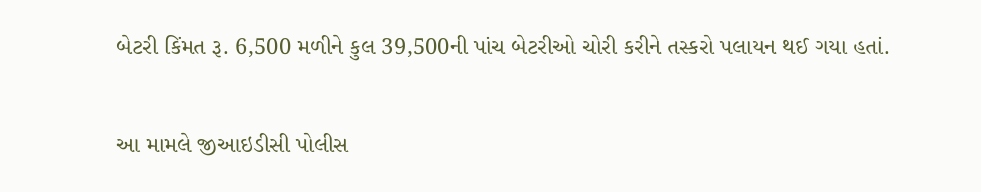બેટરી કિંમત રૂ. 6,500 મળીને કુલ 39,500ની પાંચ બેટરીઓ ચોરી કરીને તસ્કરો પલાયન થઈ ગયા હતાં.

આ મામલે જીઆઇડીસી પોલીસ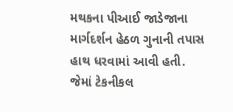મથકના પીઆઈ જાડેજાના માર્ગદર્શન હેઠળ ગુનાની તપાસ હાથ ધરવામાં આવી હતી. જેમાં ટેકનીકલ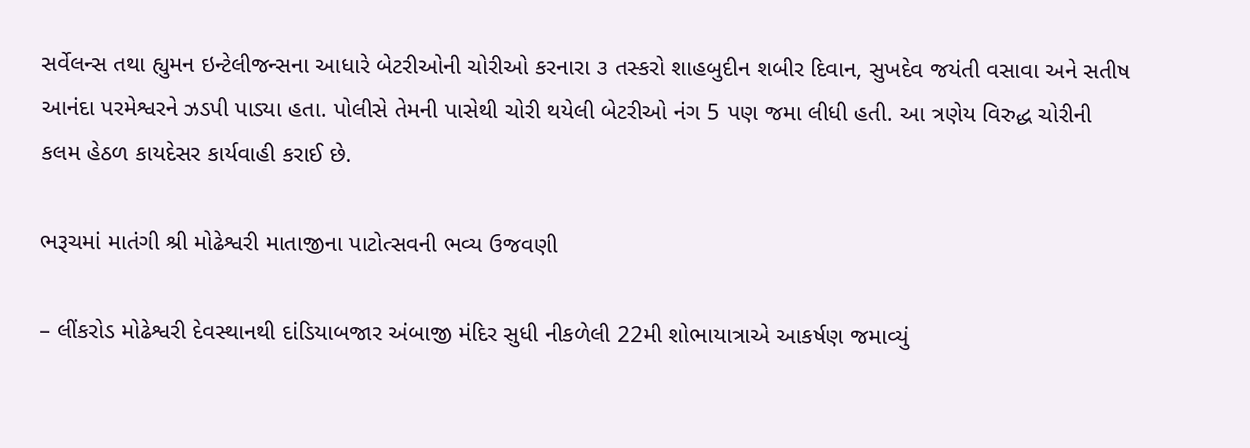સર્વેલન્સ તથા હ્યુમન ઇન્ટેલીજન્સના આધારે બેટરીઓની ચોરીઓ કરનારા ૩ તસ્કરો શાહબુદીન શબીર દિવાન, સુખદેવ જયંતી વસાવા અને સતીષ આનંદા પરમેશ્વરને ઝડપી પાડ્યા હતા. પોલીસે તેમની પાસેથી ચોરી થયેલી બેટરીઓ નંગ 5 પણ જમા લીધી હતી. આ ત્રણેય વિરુદ્ધ ચોરીની કલમ હેઠળ કાયદેસર કાર્યવાહી કરાઈ છે.

ભરૂચમાં માતંગી શ્રી મોઢેશ્વરી માતાજીના પાટોત્સવની ભવ્ય ઉજવણી

– લીંકરોડ મોઢેશ્વરી દેવસ્થાનથી દાંડિયાબજાર અંબાજી મંદિર સુધી નીકળેલી 22મી શોભાયાત્રાએ આકર્ષણ જમાવ્યું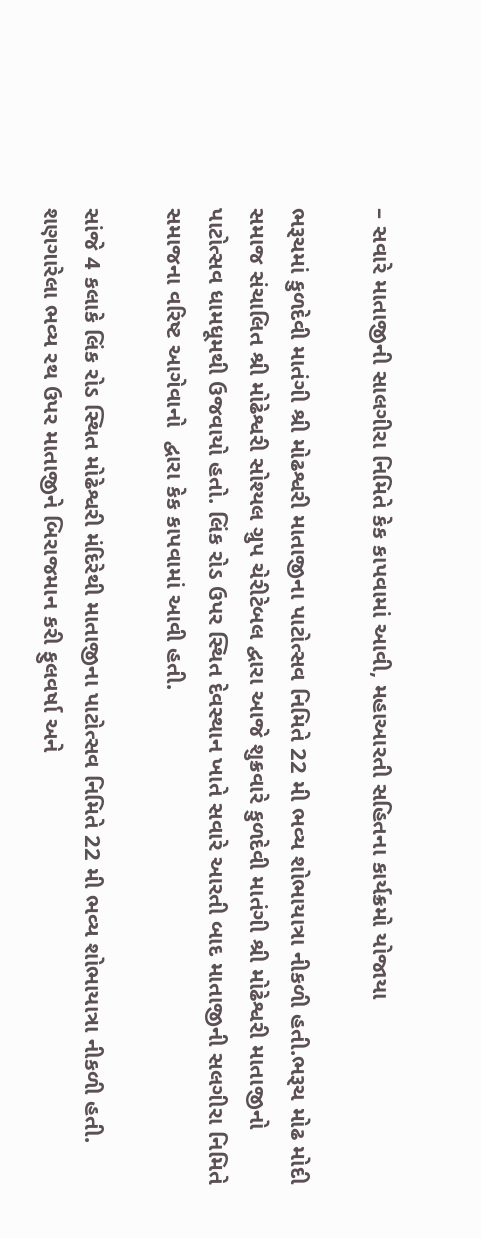– સવારે માતાજીની સાલગીરા નિમિતે કેક કાપવામાં આવી, મહાઆરતી સહિતના કાર્યક્રમો યોજાયા

ભરૂચમાં કુળદેવી માતંગી શ્રી મોઢશ્વરી માતાજીના પાટોત્સવ નિમિતે 22 મી ભવ્ય શોભાયાત્રા નીકળી હતી.ભરૂચ મોઢ મોદી સમાજ સંચાલિત શ્રી મોઢેશ્વરી સોશ્યલ ગ્રુપ ચેરીટેબલ દ્વારા આજે શુક્રવારે કુળદેવી માતંગી શ્રી મોઢેશ્વરી માતાજીનો પાટોત્સવ ધામધૂમથી ઉજવાયો હતો. લિંક રોડ ઉપર સ્થિત દેવસ્થાન ખાતે સવારે આરતી બાદ માતાજીની સલગીરા નિમિતે સમાજના વરિષ્ટ આગેવાનો  દ્વારા કેક કાપવામાં આવી હતી.

સાંજે 4 કલાકે લિંક રોડ સ્થિત મોઢેશ્વરી મંદિરેથી માતાજીના પાટોત્સવ નિમિતે 22 મી ભવ્ય શોભાયાત્રા નીકળી હતી. શણગારેલા ભવ્ય રથ ઉપર માતાજીને બિરાજમાન કરી ફુલવર્ષા અને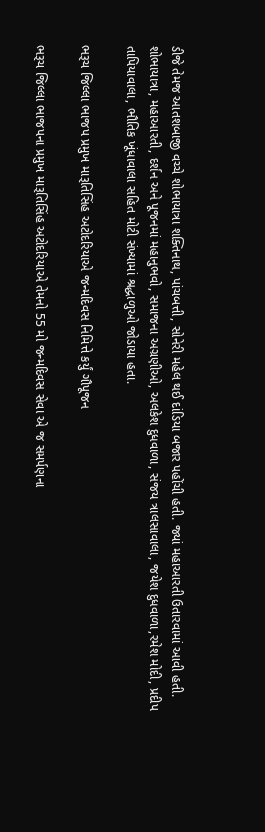ડીજે તેમજ આતશબાજી વચ્ચે શોભાયાત્રા શક્તિનાથ, પાંચબત્તી, સોનેરી મહેલ થઈ દાંડિયા બજાર પહોંચી હતી. જ્યાં મહાઆરતી ઉતારવામાં આવી હતી. શોભાયાત્રા, મહાઆરતી, દર્શન અને પૂજનમાં મહાનુભવો, સમાજના અગ્રણીઓ, અલકેશ દુધવાળા, સંજય ત્રાલસાવાલા, જયેશ દુધવાળા,રમેશ મોદી, પ્રદીપ તાપિયાવાલા, ભૌતિક ખૂંધાવાલા સહિત મોટી સંખ્યામાં શ્રદ્ધાળુઓ જોડાયા હતા.

ભરૂચ જિલ્લા ભાજપ પ્રમુખ મારૂતિસિંહ અટોદરિયાએ જન્મદિવસ નિમિત્તે કર્યું ગૌપૂજન

ભરૂચ જિલ્લા ભાજપના પ્રમુખ મારૂતિસિંહ અટોદરિયાએ તેમનો 55 મો જન્મદિવસ સેવા એ જ સમર્પણના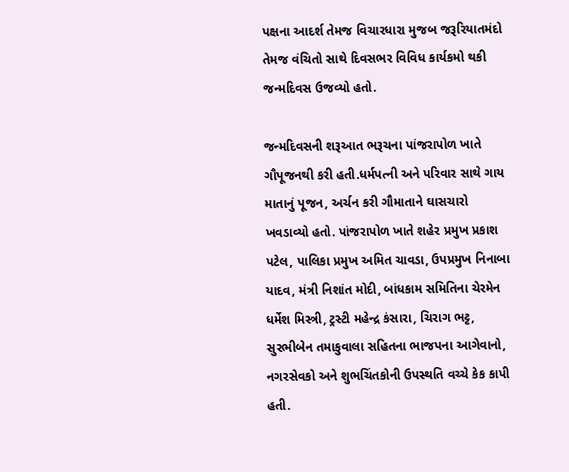પક્ષના આદર્શ તેમજ વિચારધારા મુજબ જરૂરિયાતમંદો તેમજ વંચિતો સાથે દિવસભર વિવિધ કાર્યકમો થકી જન્મદિવસ ઉજવ્યો હતો.

જન્મદિવસની શરૂઆત ભરૂચના પાંજરાપોળ ખાતે ગૌપૂજનથી કરી હતી.ધર્મપત્ની અને પરિવાર સાથે ગાય માતાનું પૂજન, અર્ચન કરી ગૌમાતાને ઘાસચારો ખવડાવ્યો હતો. પાંજરાપોળ ખાતે શહેર પ્રમુખ પ્રકાશ પટેલ, પાલિકા પ્રમુખ અમિત ચાવડા, ઉપપ્રમુખ નિનાબા યાદવ, મંત્રી નિશાંત મોદી, બાંધકામ સમિતિના ચેરમેન ધર્મેશ મિસ્ત્રી, ટ્રસ્ટી મહેન્દ્ર કંસારા, ચિરાગ ભટ્ટ, સુરભીબેન તમાકુવાલા સહિતના ભાજપના આગેવાનો, નગરસેવકો અને શુભચિંતકોની ઉપસ્થતિ વચ્ચે કેક કાપી હતી.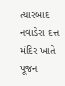ત્યારબાદ નવાડેરા દત્ત મંદિર ખાતે પૂજન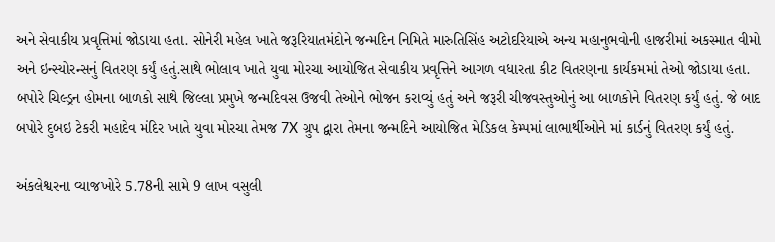અને સેવાકીય પ્રવૃત્તિમાં જોડાયા હતા. સોનેરી મહેલ ખાતે જરૂરિયાતમંદોને જન્મદિન નિમિતે મારુતિસિંહ અટોદરિયાએ અન્ય મહાનુભવોની હાજરીમાં અકસ્માત વીમો અને ઇન્સ્યોરન્સનું વિતરણ કર્યું હતું.સાથે ભોલાવ ખાતે યુવા મોરચા આયોજિત સેવાકીય પ્રવૃત્તિને આગળ વધારતા કીટ વિતરણના કાર્યકમમાં તેઓ જોડાયા હતા. બપોરે ચિલ્ડ્રન હોમના બાળકો સાથે જિલ્લા પ્રમુખે જન્મદિવસ ઉજવી તેઓને ભોજન કરાવ્યું હતું અને જરૂરી ચીજવસ્તુઓનું આ બાળકોને વિતરણ કર્યું હતું. જે બાદ બપોરે દુબઇ ટેકરી મહાદેવ મંદિર ખાતે યુવા મોરચા તેમજ 7X ગ્રુપ દ્વારા તેમના જન્મદિને આયોજિત મેડિકલ કેમ્પમાં લાભાર્થીઓને માં કાર્ડનું વિતરણ કર્યું હતું.

અંકલેશ્વરના વ્યાજખોરે 5.78ની સામે 9 લાખ વસુલી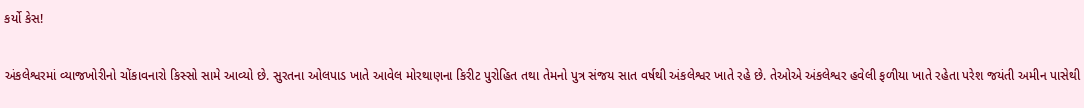કર્યો કેસ!

અંકલેશ્વરમાં વ્યાજખોરીનો ચોંકાવનારો કિસ્સો સામે આવ્યો છે. સુરતના ઓલપાડ ખાતે આવેલ મોરથાણના કિરીટ પુરોહિત તથા તેમનો પુત્ર સંજય સાત વર્ષથી અંકલેશ્વર ખાતે રહે છે. તેઓએ અંકલેશ્વર હવેલી ફળીયા ખાતે રહેતા પરેશ જયંતી અમીન પાસેથી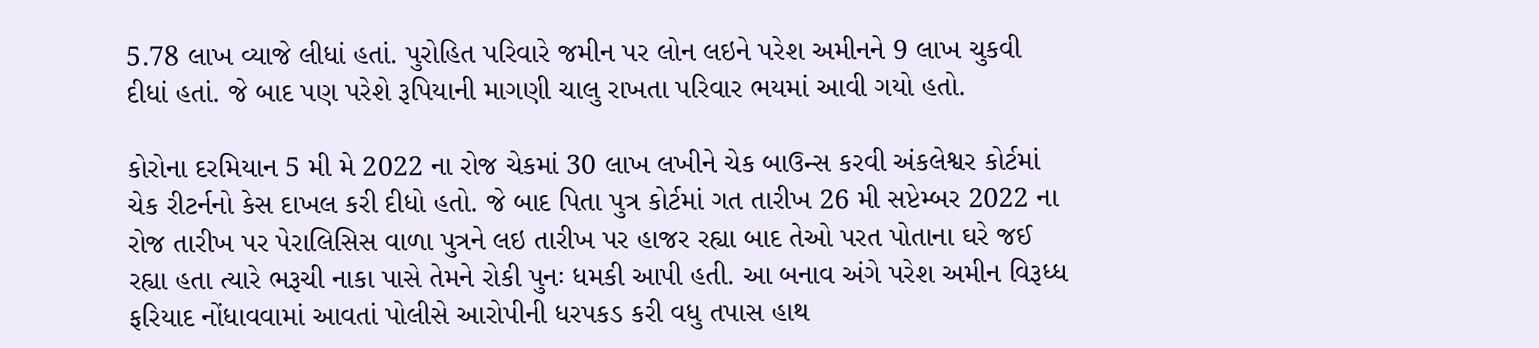5.78 લાખ વ્યાજે લીધાં હતાં. પુરોહિત પરિવારે જમીન પર લોન લઇને પરેશ અમીનને 9 લાખ ચુકવી દીધાં હતાં. જે બાદ પણ પરેશે રૂપિયાની માગણી ચાલુ રાખતા પરિવાર ભયમાં આવી ગયો હતો.

કોરોના દરમિયાન 5 મી મે 2022 ના રોજ ચેકમાં 30 લાખ લખીને ચેક બાઉન્સ કરવી અંકલેશ્વર કોર્ટમાં ચેક રીટર્નનો કેસ દાખલ કરી દીધો હતો. જે બાદ પિતા પુત્ર કોર્ટમાં ગત તારીખ 26 મી સપ્ટેમ્બર 2022 ના રોજ તારીખ પર પેરાલિસિસ વાળા પુત્રને લઇ તારીખ પર હાજર રહ્યા બાદ તેઓ પરત પોતાના ઘરે જઈ રહ્યા હતા ત્યારે ભરૂચી નાકા પાસે તેમને રોકી પુનઃ ધમકી આપી હતી. આ બનાવ અંગે પરેશ અમીન વિરૂધ્ધ ફરિયાદ નોંધાવવામાં આવતાં પોલીસે આરોપીની ધરપકડ કરી વધુ તપાસ હાથ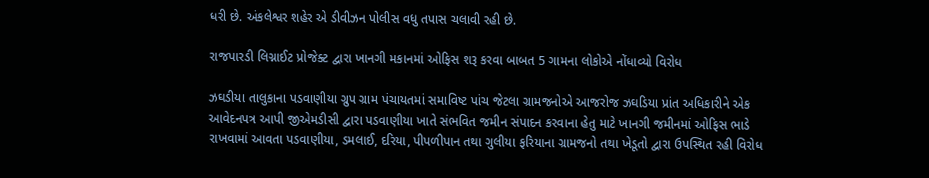ધરી છે. અંકલેશ્વર શહેર એ ડીવીઝન પોલીસ વધુ તપાસ ચલાવી રહી છે.

રાજપારડી લિગ્નાઈટ પ્રોજેક્ટ દ્વારા ખાનગી મકાનમાં ઓફિસ શરૂ કરવા બાબત 5 ગામના લોકોએ નોંધાવ્યો વિરોધ

ઝઘડીયા તાલુકાના પડવાણીયા ગ્રુપ ગ્રામ પંચાયતમાં સમાવિષ્ટ પાંચ જેટલા ગ્રામજનોએ આજરોજ ઝઘડિયા પ્રાંત અધિકારીને એક આવેદનપત્ર આપી જીએમડીસી દ્વારા પડવાણીયા ખાતે સંભવિત જમીન સંપાદન કરવાના હેતુ માટે ખાનગી જમીનમાં ઓફિસ ભાડે રાખવામાં આવતા પડવાણીયા, ડમલાઈ, દરિયા, પીપળીપાન તથા ગુલીયા ફરિયાના ગ્રામજનો તથા ખેડૂતો દ્વારા ઉપસ્થિત રહી વિરોધ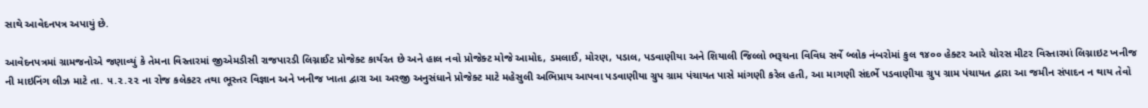સાથે આવેદનપત્ર અપાયું છે.

આવેદનપત્રમાં ગ્રામજનોએ જણાવ્યું કે તેમના વિસ્તારમાં જીએમડીસી રાજપારડી લિગ્નાઈટ પ્રોજેક્ટ કાર્યરત છે અને હાલ નવો પ્રોજેક્ટ મોજે આમોદ, ડમલાઈ, મોરણ, પડાલ, પડવાણીયા અને શિયાલી જિલ્લો ભરૂચના વિવિધ સર્વે બ્લોક નંબરોમાં કુલ ૧૪૦૦ હેક્ટર આરે ચોરસ મીટર વિસ્તારમાં લિગ્નાઇટ ખનીજ ની માઇનિંગ લીઝ માટે તા. ૫.૨.૨૨ ના રોજ કલેકટર તથા ભૂસ્તર વિજ્ઞાન અને ખનીજ ખાતા દ્વારા આ અરજી અનુસંધાને પ્રોજેક્ટ માટે મહેસુલી અભિપ્રાય આપવા પડવાણીયા ગ્રુપ ગ્રામ પંચાયત પાસે માંગણી કરેલ હતી, આ માગણી સંદર્ભે પડવાણીયા ગ્રુપ ગ્રામ પંચાયત દ્વારા આ જમીન સંપાદન ન થાય તેવો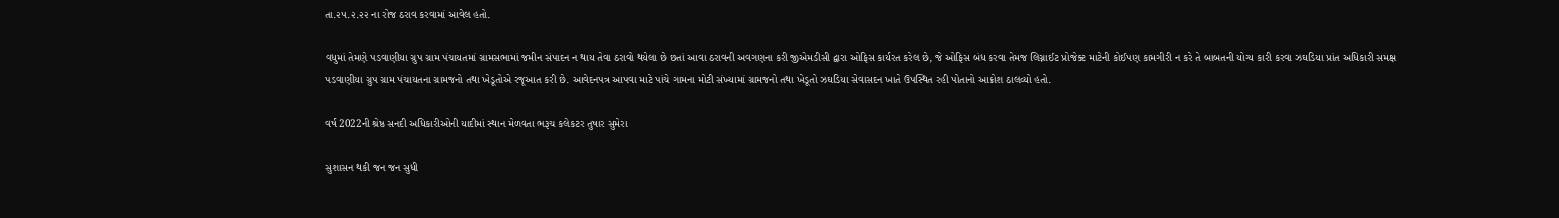તા.૨૫.૨.૨૨ ના રોજ ઠરાવ કરવામાં આવેલ હતો.

વધુમાં તેમણે પડવાણીયા ગ્રુપ ગ્રામ પંચાયતમાં ગ્રામસભામાં જમીન સંપાદન ન થાય તેવા ઠરાવો થયેલા છે છતાં આવા ઠરાવની અવગણના કરી જીએમડીસી દ્વારા ઓફિસ કાર્યરત કરેલ છે, જે ઓફિસ બંધ કરવા તેમજ લિગ્નાઈટ પ્રોજેક્ટ માટેની કોઈપણ કામગીરી ન કરે તે બાબતની યોગ્ય કારી કરવા ઝઘડિયા પ્રાંત અધિકારી સમક્ષ પડવાણીયા ગ્રુપ ગ્રામ પંચાયતના ગ્રામજનો તથા ખેડૂતોએ રજૂઆત કરી છે. આવેદનપત્ર આપવા માટે પાંચે ગામના મોટી સંખ્યામાં ગ્રામજનો તથા ખેડૂતો ઝઘડિયા સેવાસદન ખાતે ઉપસ્થિત રહી પોતાનો આક્રોશ ઠાલવ્યો હતો.

વર્ષ 2022ની શ્રેષ્ઠ સનદી અધિકારીઓની યાદીમાં સ્થાન મેળવતા ભરૂચ કલેકટર તુષાર સુમેરા

સુશાસન થકી જન જન સુધી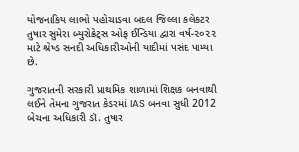યોજનાકિય લાભો પહોચાડવા બદલ જિલ્લા કલેકટર તુષાર સુમેરા બ્યુરોક્રેટ્સ ઓફ ઈન્ડિયા દ્વારા વર્ષ-૨૦૨૨ માટે શ્રેષ્ડ સનદી અધિકારીઓની યાદીમાં પસંદ પામ્યા છે.

ગુજરાતની સરકારી પ્રાથમિક શાળામાં શિક્ષક બનવાથી લઈને તેમના ગુજરાત કેડરમાં IAS બનવા સુધી 2012 બેચના અધિકારી ડૉ. તુષાર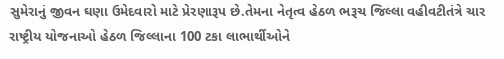સુમેરાનું જીવન ઘણા ઉમેદવારો માટે પ્રેરણારૂપ છે.તેમના નેતૃત્વ હેઠળ ભરૂચ જિલ્લા વહીવટીતંત્રે ચાર રાષ્ટ્રીય યોજનાઓ હેઠળ જિલ્લાના 100 ટકા લાભાર્થીઓને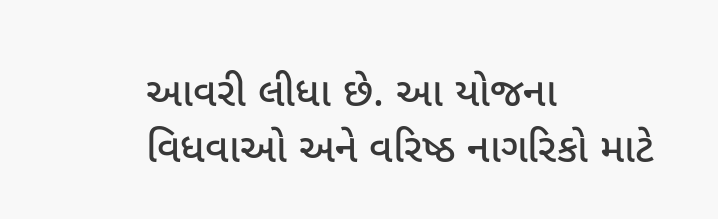આવરી લીધા છે. આ યોજના વિધવાઓ અને વરિષ્ઠ નાગરિકો માટે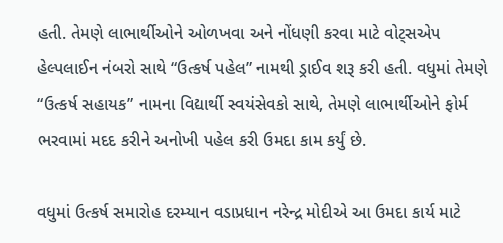હતી. તેમણે લાભાર્થીઓને ઓળખવા અને નોંધણી કરવા માટે વોટ્સએપ હેલ્પલાઈન નંબરો સાથે “ઉત્કર્ષ પહેલ” નામથી ડ્રાઈવ શરૂ કરી હતી. વધુમાં તેમણે “ઉત્કર્ષ સહાયક” નામના વિદ્યાર્થી સ્વયંસેવકો સાથે, તેમણે લાભાર્થીઓને ફોર્મ ભરવામાં મદદ કરીને અનોખી પહેલ કરી ઉમદા કામ કર્યું છે.

વધુમાં ઉત્કર્ષ સમારોહ દરમ્યાન વડાપ્રધાન નરેન્દ્ર મોદીએ આ ઉમદા કાર્ય માટે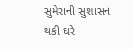સુમેરાની સુશાસન થકી ઘરે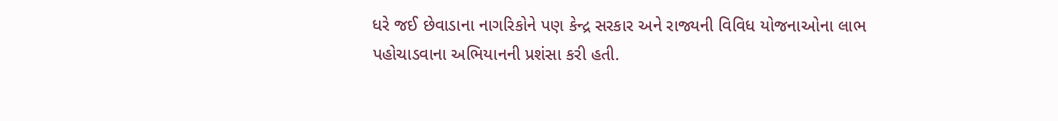ધરે જઈ છેવાડાના નાગરિકોને પણ કેન્દ્ર સરકાર અને રાજ્યની વિવિધ યોજનાઓના લાભ પહોચાડવાના અભિયાનની પ્રશંસા કરી હતી.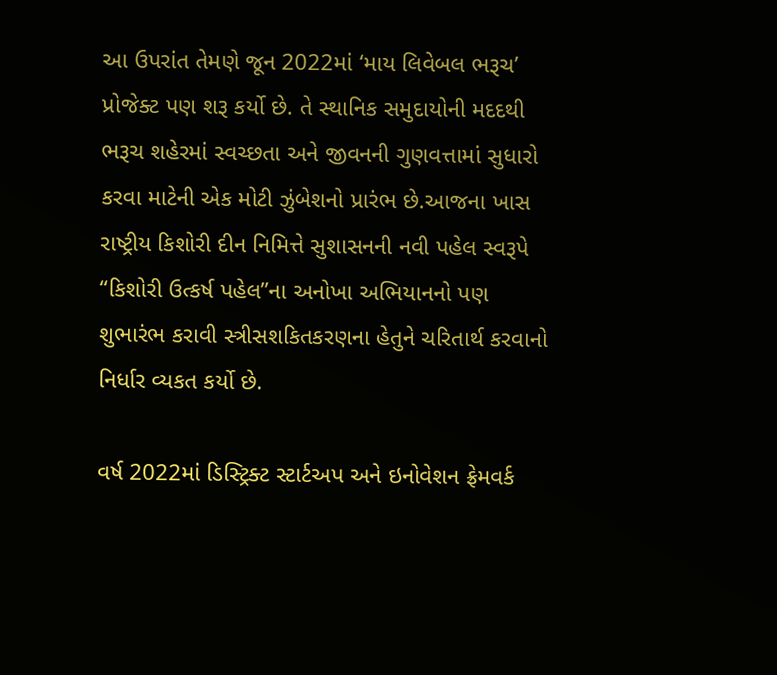આ ઉપરાંત તેમણે જૂન 2022માં ‘માય લિવેબલ ભરૂચ’ પ્રોજેક્ટ પણ શરૂ કર્યો છે. તે સ્થાનિક સમુદાયોની મદદથી ભરૂચ શહેરમાં સ્વચ્છતા અને જીવનની ગુણવત્તામાં સુધારો કરવા માટેની એક મોટી ઝુંબેશનો પ્રારંભ છે.આજના ખાસ રાષ્ટ્રીય કિશોરી દીન નિમિત્તે સુશાસનની નવી પહેલ સ્વરૂપે “કિશોરી ઉત્કર્ષ પહેલ”ના અનોખા અભિયાનનો પણ શુભારંભ કરાવી સ્ત્રીસશકિતકરણના હેતુને ચરિતાર્થ કરવાનો નિર્ધાર વ્યકત કર્યો છે.

વર્ષ 2022માં ડિસ્ટ્રિક્ટ સ્ટાર્ટઅપ અને ઇનોવેશન ફ્રેમવર્ક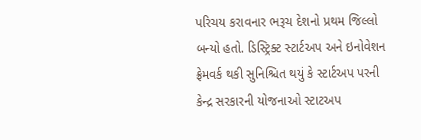પરિચય કરાવનાર ભરૂચ દેશનો પ્રથમ જિલ્લો બન્યો હતો. ડિસ્ટ્રિક્ટ સ્ટાર્ટઅપ અને ઇનોવેશન ફ્રેમવર્ક થકી સુનિશ્ચિત થયું કે સ્ટાર્ટઅપ પરની કેન્દ્ર સરકારની યોજનાઓ સ્ટાટઅપ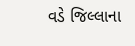વડે જિલ્લાના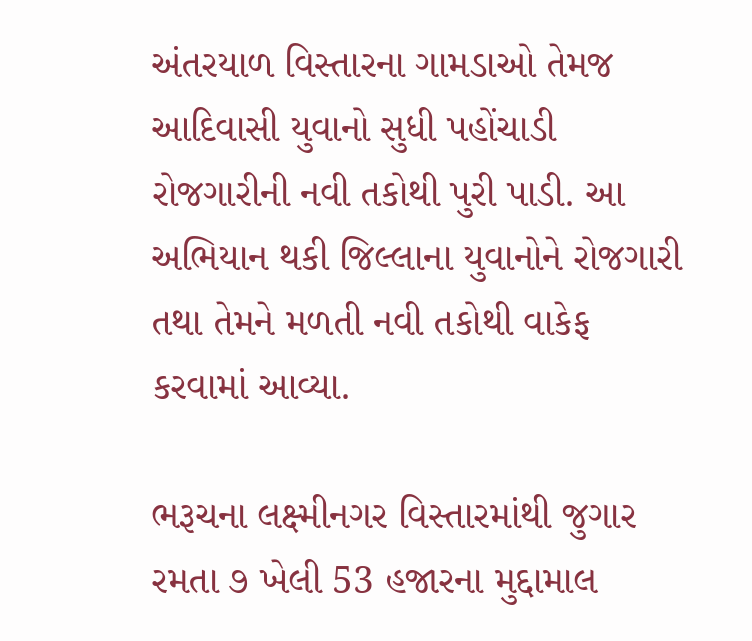અંતરયાળ વિસ્તારના ગામડાઓ તેમજ આદિવાસી યુવાનો સુધી પહોંચાડી રોજગારીની નવી તકોથી પુરી પાડી. આ અભિયાન થકી જિલ્લાના યુવાનોને રોજગારી તથા તેમને મળતી નવી તકોથી વાકેફ કરવામાં આવ્યા.

ભરૂચના લક્ષ્મીનગર વિસ્તારમાંથી જુગાર રમતા ૭ ખેલી 53 હજારના મુદ્દામાલ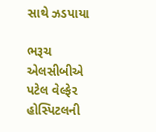સાથે ઝડપાયા

ભરૂચ એલસીબીએ પટેલ વેલ્ફેર હોસ્પિટલની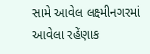સામે આવેલ લક્ષ્મીનગરમાં આવેલા રહેંણાક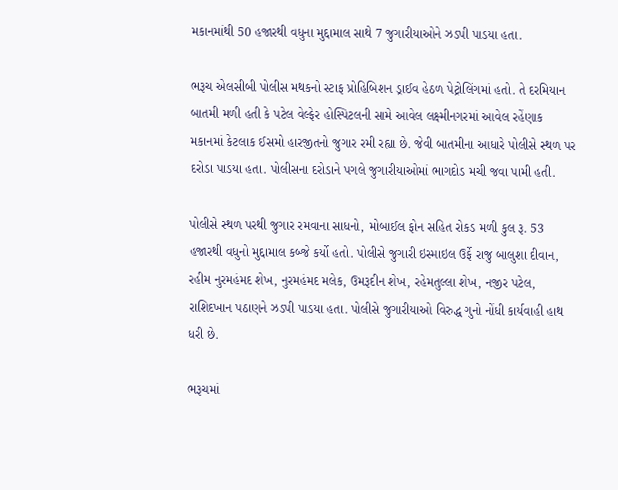મકાનમાંથી 50 હજારથી વધુના મુદ્દામાલ સાથે 7 જુગારીયાઓને ઝડપી પાડયા હતા.

ભરૂચ એલસીબી પોલીસ મથકનો સ્ટાફ પ્રોહિબિશન ડ્રાઈવ હેઠળ પેટ્રોલિંગમાં હતો. તે દરમિયાન બાતમી મળી હતી કે પટેલ વેલ્ફેર હોસ્પિટલની સામે આવેલ લક્ષ્મીનગરમાં આવેલ રહેંણાક મકાનમાં કેટલાક ઈસમો હારજીતનો જુગાર રમી રહ્યા છે. જેવી બાતમીના આધારે પોલીસે સ્થળ પર દરોડા પાડયા હતા. પોલીસના દરોડાને પગલે જુગારીયાઓમાં ભાગદોડ મચી જવા પામી હતી.

પોલીસે સ્થળ પરથી જુગાર રમવાના સાધનો, મોબાઈલ ફોન સહિત રોકડ મળી કુલ રૂ. 53 હજારથી વધુનો મુદ્દામાલ કબ્જે કર્યો હતો. પોલીસે જુગારી ઇસ્માઇલ ઉર્ફે રાજુ બાલુશા દીવાન, રહીમ નુરમહંમદ શેખ, નુરમહંમદ મલેક, ઉમરૂદીન શેખ, રહેમતુલ્લા શેખ, નજીર પટેલ, રાશિદખાન પઠાણને ઝડપી પાડયા હતા. પોલીસે જુગારીયાઓ વિરુદ્ધ ગુનો નોંધી કાર્યવાહી હાથ ધરી છે.

ભરૂચમાં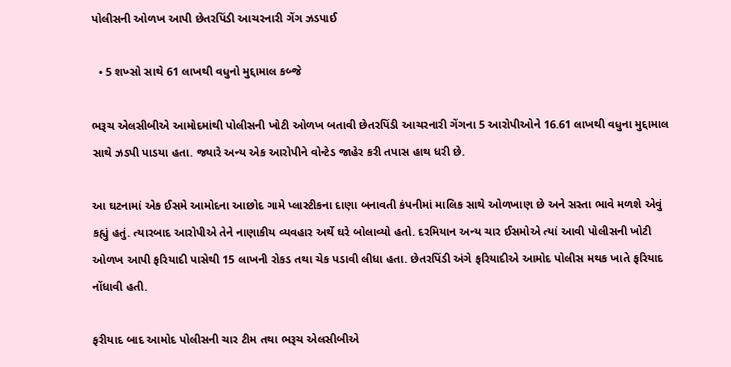પોલીસની ઓળખ આપી છેતરપિંડી આચરનારી ગેંગ ઝડપાઈ

  • 5 શખ્સો સાથે 61 લાખથી વધુનો મુદ્દામાલ કબ્જે

ભરૂચ એલસીબીએ આમોદમાંથી પોલીસની ખોટી ઓળખ બતાવી છેતરપિંડી આચરનારી ગેંગના 5 આરોપીઓને 16.61 લાખથી વધુના મુદ્દામાલ સાથે ઝડપી પાડયા હતા. જ્યારે અન્ય એક આરોપીને વોન્ટેડ જાહેર કરી તપાસ હાથ ધરી છે.

આ ઘટનામાં એક ઈસમે આમોદના આછોદ ગામે પ્લાસ્ટીકના દાણા બનાવતી કંપનીમાં માલિક સાથે ઓળખાણ છે અને સસ્તા ભાવે મળશે એવું કહ્યું હતું. ત્યારબાદ આરોપીએ તેને નાણાકીય વ્યવહાર અર્થે ઘરે બોલાવ્યો હતો. દરમિયાન અન્ય ચાર ઈસમોએ ત્યાં આવી પોલીસની ખોટી ઓળખ આપી ફરિયાદી પાસેથી 15 લાખની રોકડ તથા ચેક પડાવી લીધા હતા. છેતરપિંડી અંગે ફરિયાદીએ આમોદ પોલીસ મથક ખાતે ફરિયાદ નોંધાવી હતી.

ફરીયાદ બાદ આમોદ પોલીસની ચાર ટીમ તથા ભરૂચ એલસીબીએ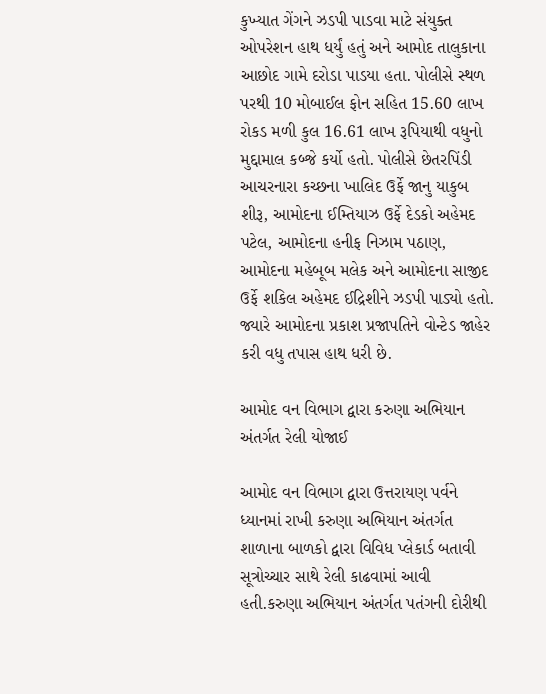કુખ્યાત ગેંગને ઝડપી પાડવા માટે સંયુક્ત ઓપરેશન હાથ ધર્યું હતું અને આમોદ તાલુકાના આછોદ ગામે દરોડા પાડયા હતા. પોલીસે સ્થળ પરથી 10 મોબાઈલ ફોન સહિત 15.60 લાખ રોકડ મળી કુલ 16.61 લાખ રૂપિયાથી વધુનો મુદ્દામાલ કબ્જે કર્યો હતો. પોલીસે છેતરપિંડી આચરનારા કચ્છના ખાલિદ ઉર્ફે જાનુ યાકુબ શીરૂ, આમોદના ઈમ્તિયાઝ ઉર્ફે દેડકો અહેમદ પટેલ, આમોદના હનીફ નિઝામ પઠાણ, આમોદના મહેબૂબ મલેક અને આમોદના સાજીદ ઉર્ફે શકિલ અહેમદ ઈદ્રિશીને ઝડપી પાડ્યો હતો. જ્યારે આમોદના પ્રકાશ પ્રજાપતિને વોન્ટેડ જાહેર કરી વધુ તપાસ હાથ ધરી છે.

આમોદ વન વિભાગ દ્વારા કરુણા અભિયાન અંતર્ગત રેલી યોજાઈ

આમોદ વન વિભાગ દ્વારા ઉત્તરાયણ પર્વને ધ્યાનમાં રાખી કરુણા અભિયાન અંતર્ગત શાળાના બાળકો દ્વારા વિવિધ પ્લેકાર્ડ બતાવી સૂત્રોચ્ચાર સાથે રેલી કાઢવામાં આવી હતી.કરુણા અભિયાન અંતર્ગત પતંગની દોરીથી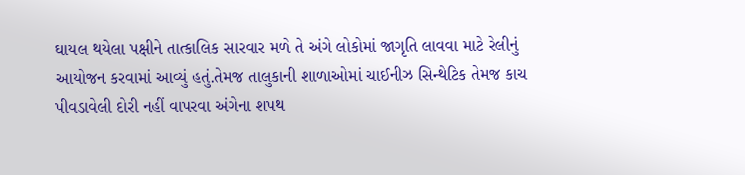ઘાયલ થયેલા પક્ષીને તાત્કાલિક સારવાર મળે તે અંગે લોકોમાં જાગૃતિ લાવવા માટે રેલીનું આયોજન કરવામાં આવ્યું હતું.તેમજ તાલુકાની શાળાઓમાં ચાઈનીઝ સિન્થેટિક તેમજ કાચ પીવડાવેલી દોરી નહીં વાપરવા અંગેના શપથ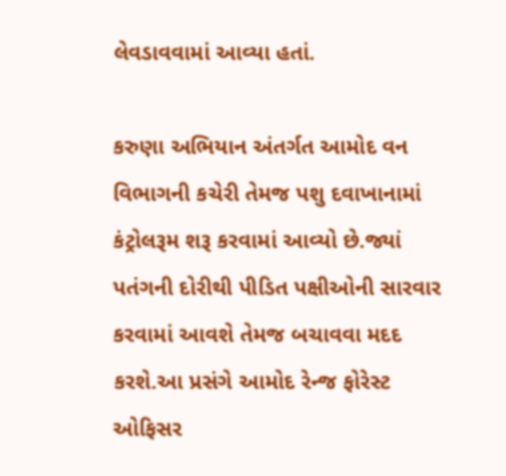લેવડાવવામાં આવ્યા હતાં.

કરુણા અભિયાન અંતર્ગત આમોદ વન વિભાગની કચેરી તેમજ પશુ દવાખાનામાં કંટ્રોલરૂમ શરૂ કરવામાં આવ્યો છે.જ્યાં પતંગની દોરીથી પીડિત પક્ષીઓની સારવાર કરવામાં આવશે તેમજ બચાવવા મદદ કરશે.આ પ્રસંગે આમોદ રેન્જ ફોરેસ્ટ ઓફિસર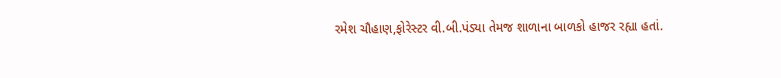રમેશ ચૌહાણ,ફોરેસ્ટર વી.બી.પંડ્યા તેમજ શાળાના બાળકો હાજર રહ્યા હતાં.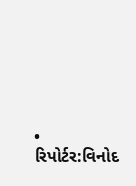• રિપોર્ટર:વિનોદ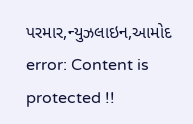પરમાર,ન્યુઝલાઇન,આમોદ
error: Content is protected !!